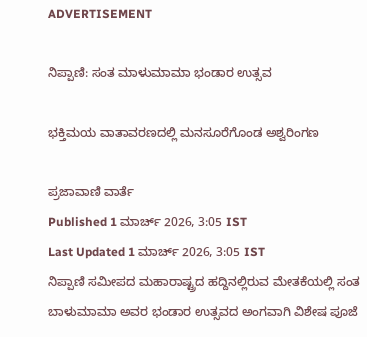ADVERTISEMENT

ನಿಪ್ಪಾಣಿ: ಸಂತ ಮಾಳುಮಾಮಾ ಭಂಡಾರ ಉತ್ಸವ

ಭಕ್ತಿಮಯ ವಾತಾವರಣದಲ್ಲಿ ಮನಸೂರೆಗೊಂಡ ಅಶ್ವರಿಂಗಣ

ಪ್ರಜಾವಾಣಿ ವಾರ್ತೆ
Published 1 ಮಾರ್ಚ್ 2026, 3:05 IST
Last Updated 1 ಮಾರ್ಚ್ 2026, 3:05 IST
ನಿಪ್ಪಾಣಿ ಸಮೀಪದ ಮಹಾರಾಷ್ಟ್ರದ ಹದ್ದಿನಲ್ಲಿರುವ ಮೇತಕೆಯಲ್ಲಿ ಸಂತ ಬಾಳುಮಾಮಾ ಅವರ ಭಂಡಾರ ಉತ್ಸವದ ಅಂಗವಾಗಿ ವಿಶೇಷ ಪೂಜೆ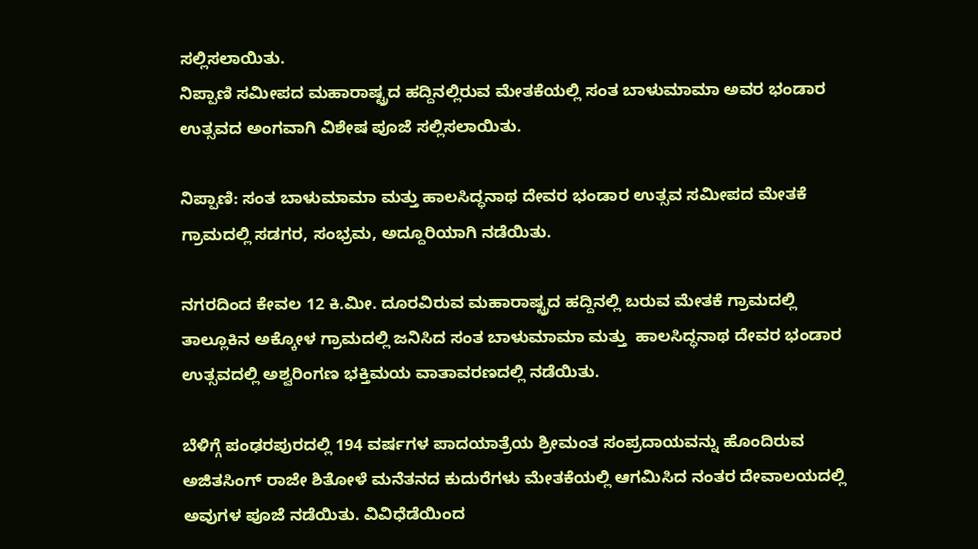ಸಲ್ಲಿಸಲಾಯಿತು.
ನಿಪ್ಪಾಣಿ ಸಮೀಪದ ಮಹಾರಾಷ್ಟ್ರದ ಹದ್ದಿನಲ್ಲಿರುವ ಮೇತಕೆಯಲ್ಲಿ ಸಂತ ಬಾಳುಮಾಮಾ ಅವರ ಭಂಡಾರ ಉತ್ಸವದ ಅಂಗವಾಗಿ ವಿಶೇಷ ಪೂಜೆ ಸಲ್ಲಿಸಲಾಯಿತು.

ನಿಪ್ಪಾಣಿ: ಸಂತ ಬಾಳುಮಾಮಾ ಮತ್ತು ಹಾಲಸಿದ್ಧನಾಥ ದೇವರ ಭಂಡಾರ ಉತ್ಸವ ಸಮೀಪದ ಮೇತಕೆ ಗ್ರಾಮದಲ್ಲಿ ಸಡಗರ, ಸಂಭ್ರಮ, ಅದ್ದೂರಿಯಾಗಿ ನಡೆಯಿತು.

ನಗರದಿಂದ ಕೇವಲ 12 ಕಿ.ಮೀ. ದೂರವಿರುವ ಮಹಾರಾಷ್ಟ್ರದ ಹದ್ದಿನಲ್ಲಿ ಬರುವ ಮೇತಕೆ ಗ್ರಾಮದಲ್ಲಿ ತಾಲ್ಲೂಕಿನ ಅಕ್ಕೋಳ ಗ್ರಾಮದಲ್ಲಿ ಜನಿಸಿದ ಸಂತ ಬಾಳುಮಾಮಾ ಮತ್ತು  ಹಾಲಸಿದ್ಧನಾಥ ದೇವರ ಭಂಡಾರ ಉತ್ಸವದಲ್ಲಿ ಅಶ್ವರಿಂಗಣ ಭಕ್ತಿಮಯ ವಾತಾವರಣದಲ್ಲಿ ನಡೆಯಿತು.

ಬೆಳಿಗ್ಗೆ ಪಂಢರಪುರದಲ್ಲಿ 194 ವರ್ಷಗಳ ಪಾದಯಾತ್ರೆಯ ಶ್ರೀಮಂತ ಸಂಪ್ರದಾಯವನ್ನು ಹೊಂದಿರುವ ಅಜಿತಸಿಂಗ್ ರಾಜೇ ಶಿತೋಳೆ ಮನೆತನದ ಕುದುರೆಗಳು ಮೇತಕೆಯಲ್ಲಿ ಆಗಮಿಸಿದ ನಂತರ ದೇವಾಲಯದಲ್ಲಿ ಅವುಗಳ ಪೂಜೆ ನಡೆಯಿತು. ವಿವಿಧೆಡೆಯಿಂದ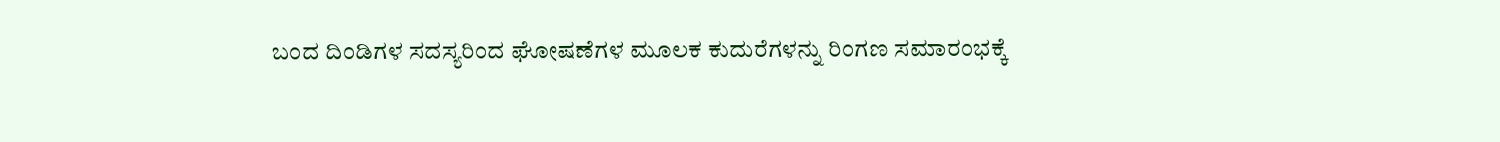ಬಂದ ದಿಂಡಿಗಳ ಸದಸ್ಯರಿಂದ ಘೋಷಣೆಗಳ ಮೂಲಕ ಕುದುರೆಗಳನ್ನು ರಿಂಗಣ ಸಮಾರಂಭಕ್ಕೆ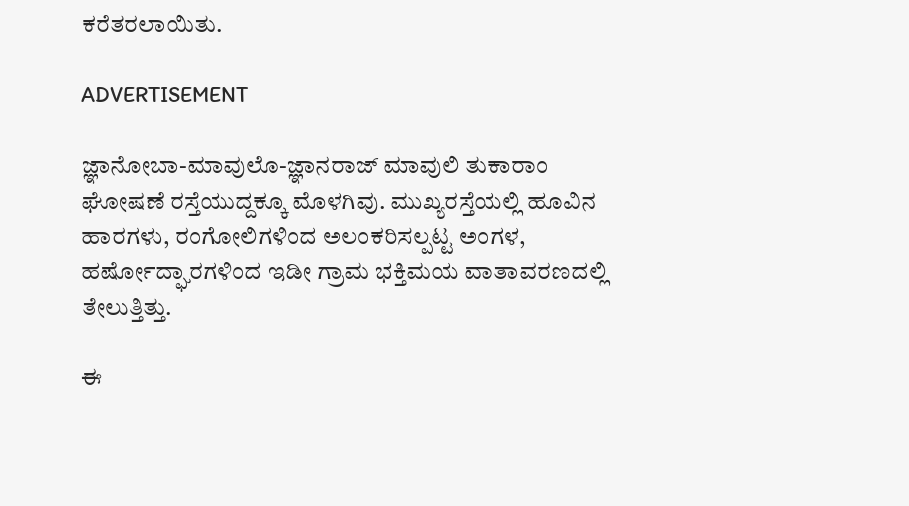ಕರೆತರಲಾಯಿತು.

ADVERTISEMENT

ಜ್ಞಾನೋಬಾ-ಮಾವುಲೊ-ಜ್ಞಾನರಾಜ್ ಮಾವುಲಿ ತುಕಾರಾಂ ಘೋಷಣೆ ರಸ್ತೆಯುದ್ದಕ್ಕೂ ಮೊಳಗಿವು. ಮುಖ್ಯರಸ್ತೆಯಲ್ಲಿ ಹೂವಿನ ಹಾರಗಳು, ರಂಗೋಲಿಗಳಿಂದ ಅಲಂಕರಿಸಲ್ಪಟ್ಟ ಅಂಗಳ, ಹರ್ಷೋದ್ಘಾರಗಳಿಂದ ಇಡೀ ಗ್ರಾಮ ಭಕ್ತಿಮಯ ವಾತಾವರಣದಲ್ಲಿ ತೇಲುತ್ತಿತ್ತು.

ಈ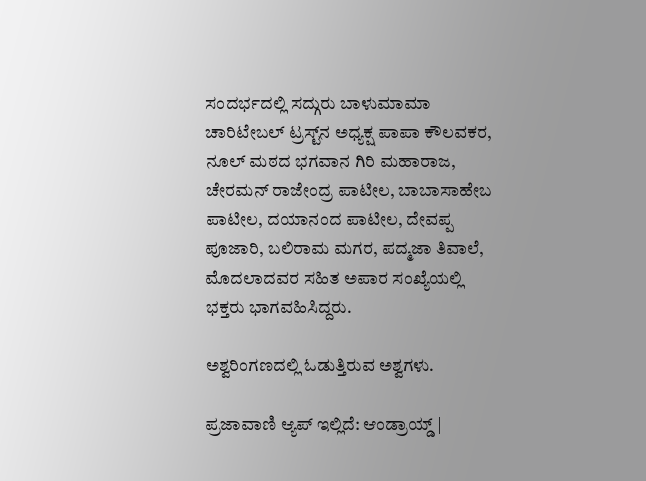ಸಂದರ್ಭದಲ್ಲಿ ಸದ್ಗುರು ಬಾಳುಮಾಮಾ ಚಾರಿಟೇಬಲ್ ಟ್ರಸ್ಟ್‌ನ ಅಧ್ಯಕ್ಷ ಪಾಪಾ ಕೌಲವಕರ, ನೂಲ್ ಮಠದ ಭಗವಾನ ಗಿರಿ ಮಹಾರಾಜ, ಚೇರಮನ್‌ ರಾಜೇಂದ್ರ ಪಾಟೀಲ, ಬಾಬಾಸಾಹೇಬ ಪಾಟೀಲ, ದಯಾನಂದ ಪಾಟೀಲ, ದೇವಪ್ಪ ಪೂಜಾರಿ, ಬಲಿರಾಮ ಮಗರ, ಪದ್ಮಜಾ ತಿವಾಲೆ, ಮೊದಲಾದವರ ಸಹಿತ ಅಪಾರ ಸಂಖ್ಯೆಯಲ್ಲಿ ಭಕ್ತರು ಭಾಗವಹಿಸಿದ್ದರು.

ಅಶ್ವರಿಂಗಣದಲ್ಲಿ ಓಡುತ್ತಿರುವ ಅಶ್ವಗಳು.

ಪ್ರಜಾವಾಣಿ ಆ್ಯಪ್ ಇಲ್ಲಿದೆ: ಆಂಡ್ರಾಯ್ಡ್ |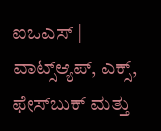ಐಒಎಸ್ | ವಾಟ್ಸ್ಆ್ಯಪ್, ಎಕ್ಸ್, ಫೇಸ್‌ಬುಕ್ ಮತ್ತು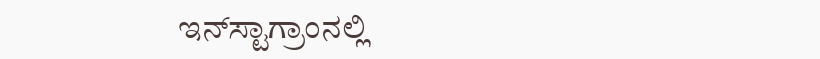ಇನ್‌ಸ್ಟಾಗ್ರಾಂನಲ್ಲಿ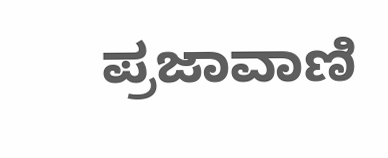ಪ್ರಜಾವಾಣಿ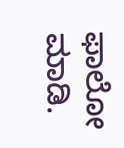ಫಾಲೋ ಮಾಡಿ.